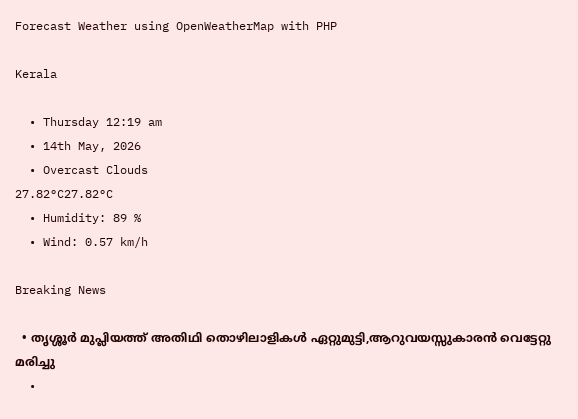Forecast Weather using OpenWeatherMap with PHP

Kerala

  • Thursday 12:19 am
  • 14th May, 2026
  • Overcast Clouds
27.82°C27.82°C
  • Humidity: 89 %
  • Wind: 0.57 km/h

Breaking News

  • തൃശ്ശൂർ മുപ്ലിയത്ത് അതിഥി തൊഴിലാളികൾ ഏറ്റുമുട്ടി,ആറുവയസ്സുകാരൻ വെട്ടേറ്റു മരിച്ചു
  •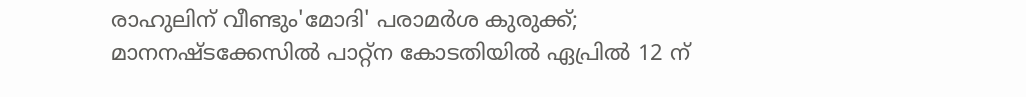രാഹുലിന് വീണ്ടും'മോദി' പരാമര്‍ശ കുരുക്ക്; മാനനഷ്ടക്കേസിൽ പാറ്റ്ന കോടതിയിൽ ഏപ്രിൽ 12 ന്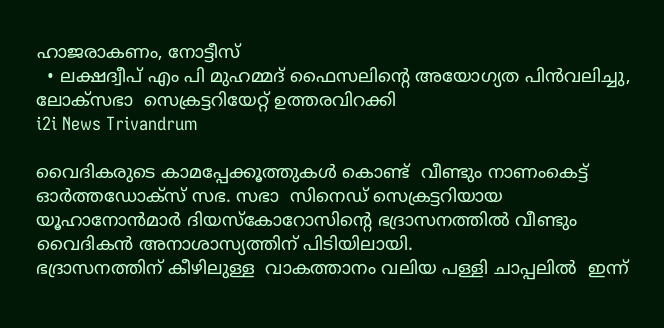ഹാജരാകണം, നോട്ടീസ്
  • ലക്ഷദ്വീപ് എം പി മുഹമ്മദ് ഫൈസലിൻ്റെ അയോഗ്യത പിൻവലിച്ചു, ലോക്സഭാ  സെക്രട്ടറിയേറ്റ് ഉത്തരവിറക്കി
i2i News Trivandrum

വൈദികരുടെ കാമപ്പേക്കൂത്തുകൾ കൊണ്ട്  വീണ്ടും നാണംകെട്ട് ഓർത്തഡോക്സ് സഭ. സഭാ  സിനെഡ് സെക്രട്ടറിയായ  യൂഹാനോന്‍മാര്‍ ദിയസ്‌കോറോസിന്റെ ഭദ്രാസനത്തിൽ വീണ്ടും വൈദികൻ അനാശാസ്യത്തിന് പിടിയിലായി.
ഭദ്രാസനത്തിന് കീഴിലുള്ള  വാകത്താനം വലിയ പള്ളി ചാപ്പലിൽ  ഇന്ന്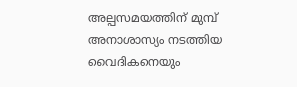അല്പസമയത്തിന് മുമ്പ് അനാശാസ്യം നടത്തിയ വൈദികനെയും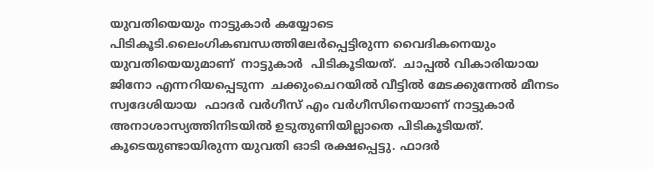യുവതിയെയും നാട്ടുകാർ കയ്യോടെ പിടികൂടി.ലൈംഗികബന്ധത്തിലേർപ്പെട്ടിരുന്ന വൈദികനെയും യുവതിയെയുമാണ്  നാട്ടുകാർ  പിടികൂടിയത്.  ചാപ്പൽ വികാരിയായ ജിനോ എന്നറിയപ്പെടുന്ന  ചക്കുംചെറയിൽ വീട്ടിൽ മേടക്കുന്നേൽ മീനടം സ്വദേശിയായ  ഫാദർ വർഗീസ് എം വർഗീസിനെയാണ് നാട്ടുകാർ അനാശാസ്യത്തിനിടയിൽ ഉടുതുണിയില്ലാതെ പിടികൂടിയത്. കൂടെയുണ്ടായിരുന്ന യുവതി ഓടി രക്ഷപ്പെട്ടു. ഫാദർ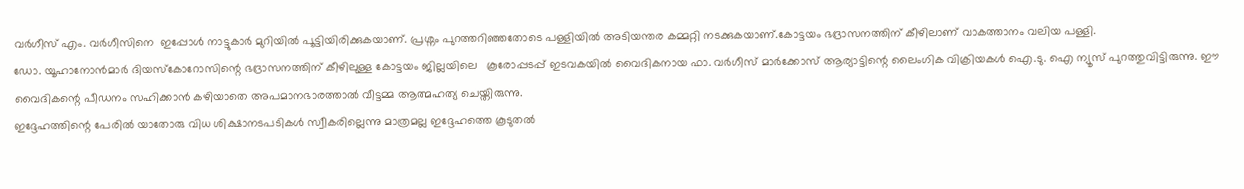വർഗീസ് എം. വർഗീസിനെ  ഇപ്പോൾ നാട്ടുകാർ മുറിയിൽ പൂട്ടിയിരിക്കുകയാണ്. പ്രശ്നം പുറത്തറിഞ്ഞതോടെ പള്ളിയിൽ അടിയന്തര കമ്മറ്റി നടക്കുകയാണ്.കോട്ടയം ഭദ്രാസനത്തിന് കീഴിലാണ് വാകത്താനം വലിയ പള്ളി.
ഡോ. യൂഹാനോന്‍മാര്‍ ദിയസ്‌കോറോസിന്റെ ഭദ്രാസനത്തിന് കീഴിലുള്ള കോട്ടയം ജില്ലയിലെ   കൂരോപ്പടപ്പ് ഇടവകയില്‍ വൈദികനായ ഫാ. വര്‍ഗീസ് മാര്‍ക്കോസ് ആര്യാട്ടിന്റെ ലൈംഗിക വിക്രിയകൾ ഐ.ടു. ഐ ന്യൂസ് പുറത്തുവിട്ടിരുന്നു. ഈ വൈദികന്റെ പീഡനം സഹിക്കാൻ കഴിയാതെ അപമാനഭാരത്താൽ വീട്ടമ്മ ആത്മഹത്യ ചെയ്തിരുന്നു.
ഇദ്ദേഹത്തിന്റെ പേരിൽ യാതോരു വിധ ശിക്ഷാനടപടികൾ സ്വീകരില്ലെന്നു മാത്രമല്ല ഇദ്ദേഹത്തെ കൂടുതൽ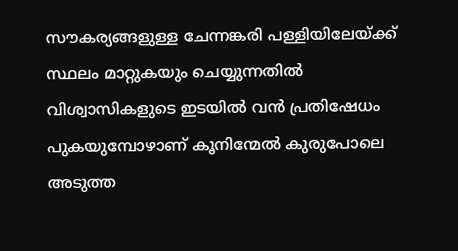സൗകര്യങ്ങളുള്ള ചേന്നങ്കരി പള്ളിയിലേയ്ക്ക് സ്ഥലം മാറ്റുകയും ചെയ്യുന്നതിൽ  വിശ്വാസികളുടെ ഇടയിൽ വൻ പ്രതിഷേധം പുകയുമ്പോഴാണ് കൂനിന്മേൽ കുരുപോലെ അടുത്ത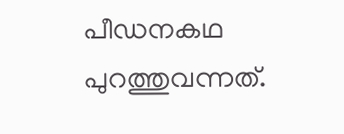പീഡനകഥ പുറത്തുവന്നത്.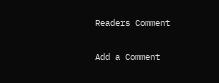Readers Comment

Add a Comment